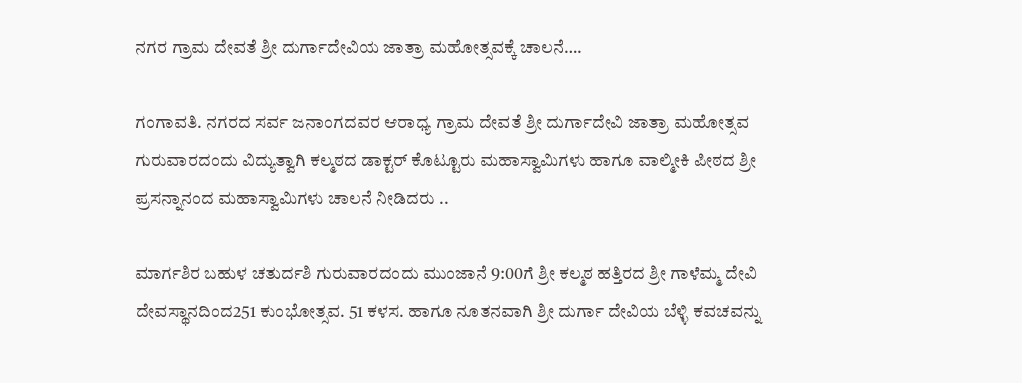ನಗರ ಗ್ರಾಮ ದೇವತೆ ಶ್ರೀ ದುರ್ಗಾದೇವಿಯ ಜಾತ್ರಾ ಮಹೋತ್ಸವಕ್ಕೆ ಚಾಲನೆ….

ಗಂಗಾವತಿ. ನಗರದ ಸರ್ವ ಜನಾಂಗದವರ ಆರಾಧ್ಯ ಗ್ರಾಮ ದೇವತೆ ಶ್ರೀ ದುರ್ಗಾದೇವಿ ಜಾತ್ರಾ ಮಹೋತ್ಸವ ಗುರುವಾರದಂದು ವಿದ್ಯುತ್ವಾಗಿ ಕಲ್ಮಠದ ಡಾಕ್ಟರ್ ಕೊಟ್ಟೂರು ಮಹಾಸ್ವಾಮಿಗಳು ಹಾಗೂ ವಾಲ್ಮೀಕಿ ಪೀಠದ ಶ್ರೀ ಪ್ರಸನ್ನಾನಂದ ಮಹಾಸ್ವಾಮಿಗಳು ಚಾಲನೆ ನೀಡಿದರು ..

ಮಾರ್ಗಶಿರ ಬಹುಳ ಚತುರ್ದಶಿ ಗುರುವಾರದಂದು ಮುಂಜಾನೆ 9:00ಗೆ ಶ್ರೀ ಕಲ್ಮಠ ಹತ್ತಿರದ ಶ್ರೀ ಗಾಳೆಮ್ಮ ದೇವಿ ದೇವಸ್ಥಾನದಿಂದ251 ಕುಂಭೋತ್ಸವ. 51 ಕಳಸ. ಹಾಗೂ ನೂತನವಾಗಿ ಶ್ರೀ ದುರ್ಗಾ ದೇವಿಯ ಬೆಳ್ಳಿ ಕವಚವನ್ನು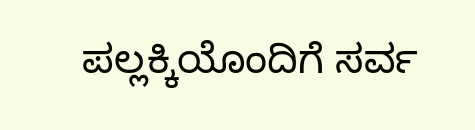ಪಲ್ಲಕ್ಕಿಯೊಂದಿಗೆ ಸರ್ವ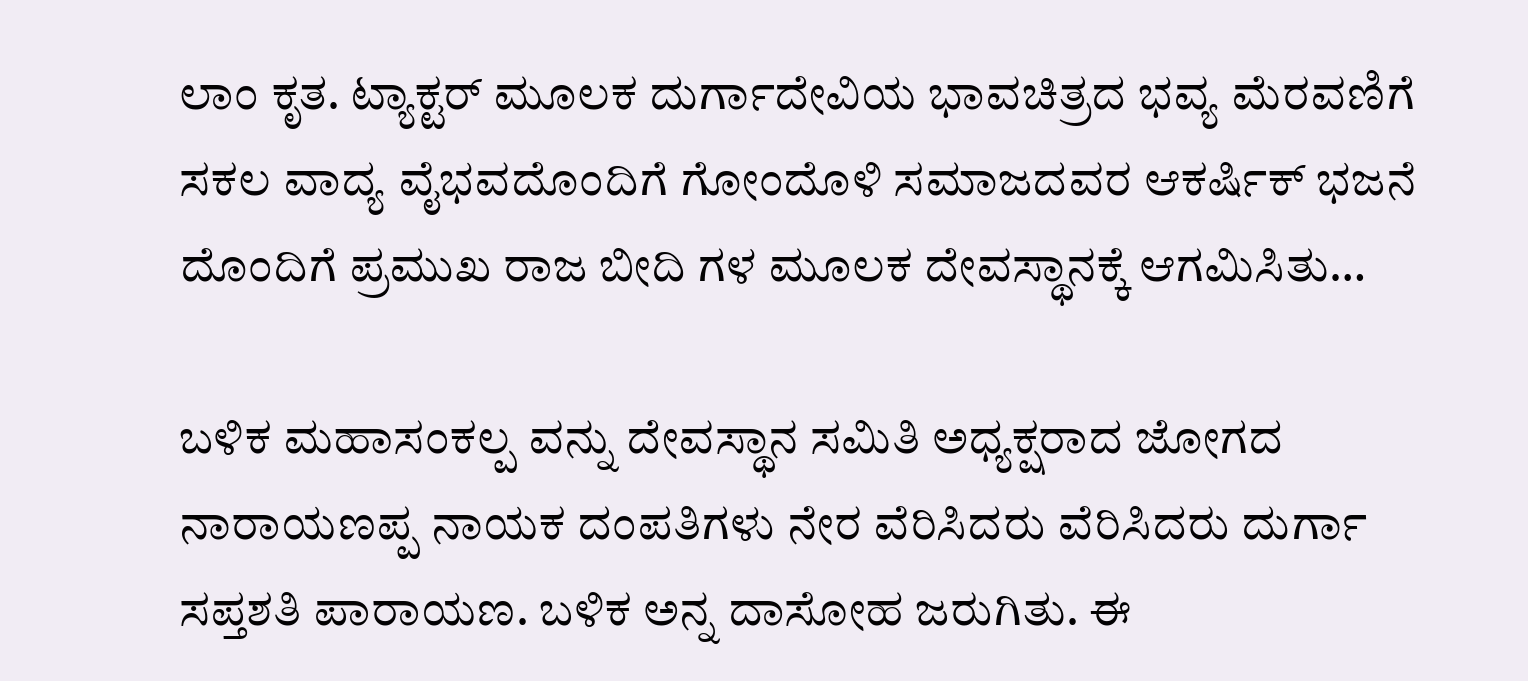ಲಾಂ ಕೃತ. ಟ್ಯಾಕ್ಟರ್ ಮೂಲಕ ದುರ್ಗಾದೇವಿಯ ಭಾವಚಿತ್ರದ ಭವ್ಯ ಮೆರವಣಿಗೆ ಸಕಲ ವಾದ್ಯ ವೈಭವದೊಂದಿಗೆ ಗೋಂದೊಳಿ ಸಮಾಜದವರ ಆಕರ್ಷಿಕ್ ಭಜನೆ ದೊಂದಿಗೆ ಪ್ರಮುಖ ರಾಜ ಬೀದಿ ಗಳ ಮೂಲಕ ದೇವಸ್ಥಾನಕ್ಕೆ ಆಗಮಿಸಿತು…

ಬಳಿಕ ಮಹಾಸಂಕಲ್ಪ ವನ್ನು ದೇವಸ್ಥಾನ ಸಮಿತಿ ಅಧ್ಯಕ್ಷರಾದ ಜೋಗದ ನಾರಾಯಣಪ್ಪ ನಾಯಕ ದಂಪತಿಗಳು ನೇರ ವೆರಿಸಿದರು ವೆರಿಸಿದರು ದುರ್ಗಾ ಸಪ್ತಶತಿ ಪಾರಾಯಣ. ಬಳಿಕ ಅನ್ನ ದಾಸೋಹ ಜರುಗಿತು. ಈ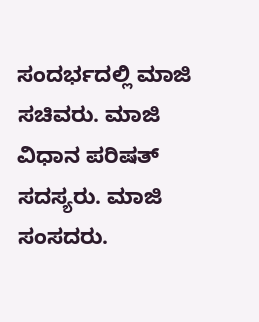ಸಂದರ್ಭದಲ್ಲಿ ಮಾಜಿ ಸಚಿವರು. ಮಾಜಿ ವಿಧಾನ ಪರಿಷತ್ ಸದಸ್ಯರು. ಮಾಜಿ ಸಂಸದರು.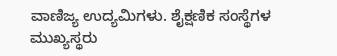ವಾಣಿಜ್ಯ ಉದ್ಯಮಿಗಳು. ಶೈಕ್ಷಣಿಕ ಸಂಸ್ಥೆಗಳ ಮುಖ್ಯಸ್ಥರು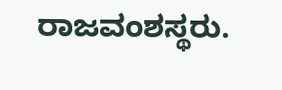ರಾಜವಂಶಸ್ಥರು.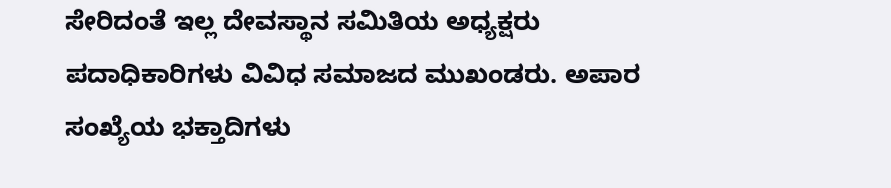ಸೇರಿದಂತೆ ಇಲ್ಲ ದೇವಸ್ಥಾನ ಸಮಿತಿಯ ಅಧ್ಯಕ್ಷರು ಪದಾಧಿಕಾರಿಗಳು ವಿವಿಧ ಸಮಾಜದ ಮುಖಂಡರು. ಅಪಾರ ಸಂಖ್ಯೆಯ ಭಕ್ತಾದಿಗಳು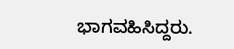ಭಾಗವಹಿಸಿದ್ದರು.